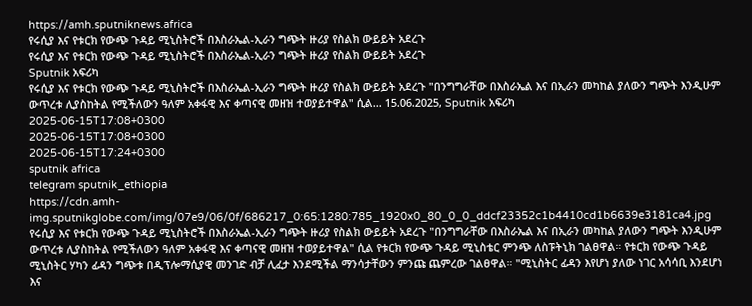https://amh.sputniknews.africa
የሩሲያ እና የቱርክ የውጭ ጉዳይ ሚኒስትሮች በእስራኤል-ኢራን ግጭት ዙሪያ የስልክ ውይይት አደረጉ
የሩሲያ እና የቱርክ የውጭ ጉዳይ ሚኒስትሮች በእስራኤል-ኢራን ግጭት ዙሪያ የስልክ ውይይት አደረጉ
Sputnik አፍሪካ
የሩሲያ እና የቱርክ የውጭ ጉዳይ ሚኒስትሮች በእስራኤል-ኢራን ግጭት ዙሪያ የስልክ ውይይት አደረጉ "በንግግራቸው በእስራኤል እና በኢራን መካከል ያለውን ግጭት እንዲሁም ውጥረቱ ሊያስከትል የሚችለውን ዓለም አቀፋዊ እና ቀጣናዊ መዘዝ ተወያይተዋል" ሲል... 15.06.2025, Sputnik አፍሪካ
2025-06-15T17:08+0300
2025-06-15T17:08+0300
2025-06-15T17:24+0300
sputnik africa
telegram sputnik_ethiopia
https://cdn.amh-img.sputnikglobe.com/img/07e9/06/0f/686217_0:65:1280:785_1920x0_80_0_0_ddcf23352c1b4410cd1b6639e3181ca4.jpg
የሩሲያ እና የቱርክ የውጭ ጉዳይ ሚኒስትሮች በእስራኤል-ኢራን ግጭት ዙሪያ የስልክ ውይይት አደረጉ "በንግግራቸው በእስራኤል እና በኢራን መካከል ያለውን ግጭት እንዲሁም ውጥረቱ ሊያስከትል የሚችለውን ዓለም አቀፋዊ እና ቀጣናዊ መዘዝ ተወያይተዋል" ሲል የቱርክ የውጭ ጉዳይ ሚኒስቴር ምንጭ ለስፑትኒክ ገልፀዋል። የቱርክ የውጭ ጉዳይ ሚኒስትር ሃካን ፊዳን ግጭቱ በዲፕሎማሲያዊ መንገድ ብቻ ሊፈታ እንደሚችል ማንሳታቸውን ምንጩ ጨምረው ገልፀዋል። "ሚኒስትር ፊዳን እየሆነ ያለው ነገር አሳሳቢ እንደሆነ እና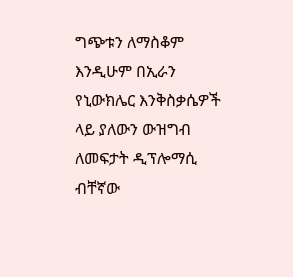ግጭቱን ለማስቆም እንዲሁም በኢራን የኒውክሌር እንቅስቃሴዎች ላይ ያለውን ውዝግብ ለመፍታት ዲፕሎማሲ ብቸኛው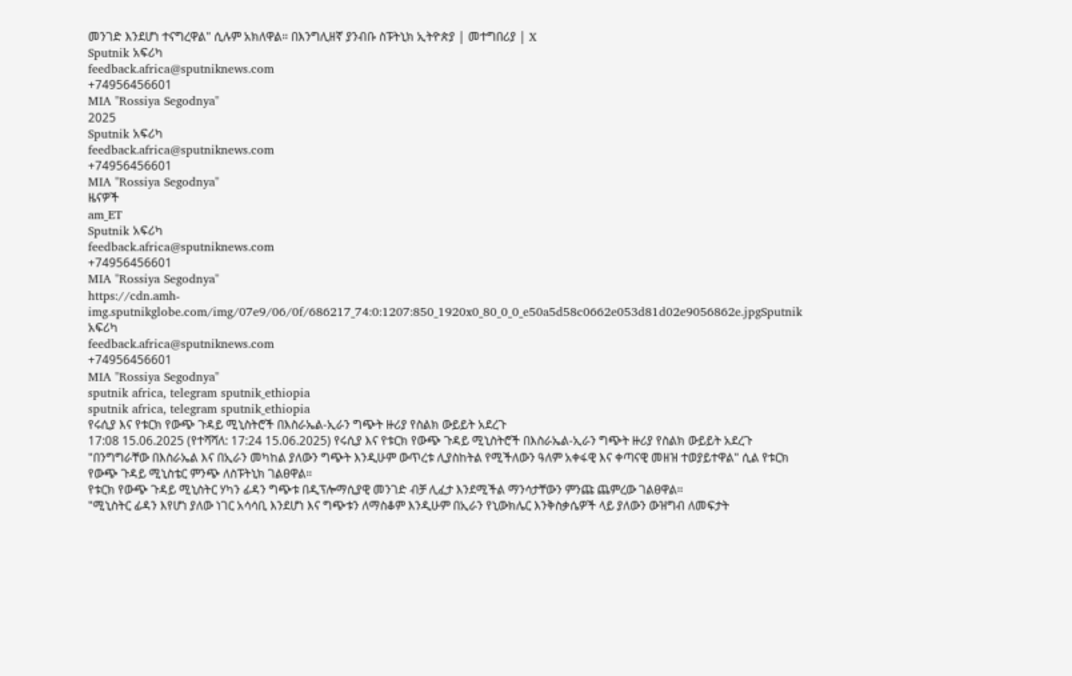መንገድ እንደሆነ ተናግረዋል" ሲሉም አክለዋል። በእንግሊዘኛ ያንብቡ ስፑትኒክ ኢትዮጵያ | መተግበሪያ | X
Sputnik አፍሪካ
feedback.africa@sputniknews.com
+74956456601
MIA "Rossiya Segodnya"
2025
Sputnik አፍሪካ
feedback.africa@sputniknews.com
+74956456601
MIA "Rossiya Segodnya"
ዜናዎች
am_ET
Sputnik አፍሪካ
feedback.africa@sputniknews.com
+74956456601
MIA "Rossiya Segodnya"
https://cdn.amh-img.sputnikglobe.com/img/07e9/06/0f/686217_74:0:1207:850_1920x0_80_0_0_e50a5d58c0662e053d81d02e9056862e.jpgSputnik አፍሪካ
feedback.africa@sputniknews.com
+74956456601
MIA "Rossiya Segodnya"
sputnik africa, telegram sputnik_ethiopia
sputnik africa, telegram sputnik_ethiopia
የሩሲያ እና የቱርክ የውጭ ጉዳይ ሚኒስትሮች በእስራኤል-ኢራን ግጭት ዙሪያ የስልክ ውይይት አደረጉ
17:08 15.06.2025 (የተሻሻለ: 17:24 15.06.2025) የሩሲያ እና የቱርክ የውጭ ጉዳይ ሚኒስትሮች በእስራኤል-ኢራን ግጭት ዙሪያ የስልክ ውይይት አደረጉ
"በንግግራቸው በእስራኤል እና በኢራን መካከል ያለውን ግጭት እንዲሁም ውጥረቱ ሊያስከትል የሚችለውን ዓለም አቀፋዊ እና ቀጣናዊ መዘዝ ተወያይተዋል" ሲል የቱርክ የውጭ ጉዳይ ሚኒስቴር ምንጭ ለስፑትኒክ ገልፀዋል።
የቱርክ የውጭ ጉዳይ ሚኒስትር ሃካን ፊዳን ግጭቱ በዲፕሎማሲያዊ መንገድ ብቻ ሊፈታ እንደሚችል ማንሳታቸውን ምንጩ ጨምረው ገልፀዋል።
"ሚኒስትር ፊዳን እየሆነ ያለው ነገር አሳሳቢ እንደሆነ እና ግጭቱን ለማስቆም እንዲሁም በኢራን የኒውክሌር እንቅስቃሴዎች ላይ ያለውን ውዝግብ ለመፍታት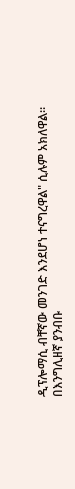ዲፕሎማሲ ብቸኛው መንገድ እንደሆነ ተናግረዋል" ሲሉም አክለዋል።
በእንግሊዘኛ ያንብቡ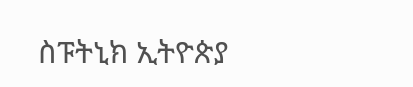ስፑትኒክ ኢትዮጵያ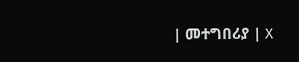| መተግበሪያ | X